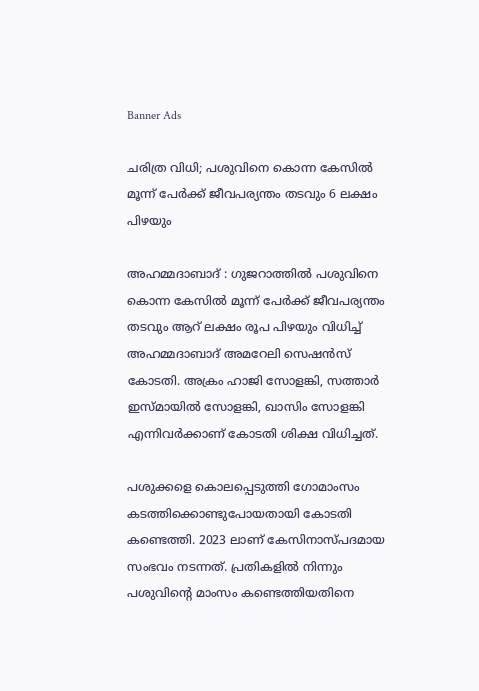Banner Ads

ചരിത്ര വിധി; പശുവിനെ കൊന്ന കേസിൽ മൂന്ന് പേർക്ക് ജീവപര്യന്തം തടവും 6 ലക്ഷം പിഴയും

അഹമ്മദാബാദ് : ഗുജറാത്തിൽ പശുവിനെ കൊന്ന കേസിൽ മൂന്ന് പേർക്ക് ജീവപര്യന്തം തടവും ആറ് ലക്ഷം രൂപ പിഴയും വിധിച്ച് അഹമ്മദാബാദ് അമറേലി സെഷൻസ് കോടതി. അക്രം ഹാജി സോളങ്കി, സത്താർ ഇസ്മായിൽ സോളങ്കി, ഖാസിം സോളങ്കി എന്നിവർക്കാണ് കോടതി ശിക്ഷ വിധിച്ചത്.

പശുക്കളെ കൊലപ്പെടുത്തി ഗോമാംസം കടത്തിക്കൊണ്ടുപോയതായി കോടതി കണ്ടെത്തി. 2023 ലാണ് കേസിനാസ്പദമായ സംഭവം നടന്നത്. പ്രതികളിൽ നിന്നും പശുവിന്റെ മാംസം കണ്ടെത്തിയതിനെ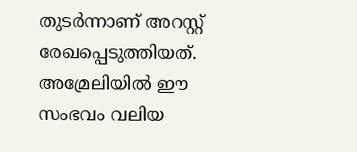തുടർന്നാണ് അറസ്റ്റ് രേഖപ്പെടുത്തിയത്. അമ്രേലിയിൽ ഈ സംഭവം വലിയ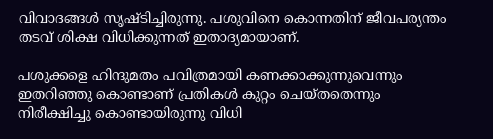വിവാദങ്ങൾ സൃഷ്ടിച്ചിരുന്നു. പശുവിനെ കൊന്നതിന് ജീവപര്യന്തം തടവ് ശിക്ഷ വിധിക്കുന്നത് ഇതാദ്യമായാണ്.

പശുക്കളെ ഹിന്ദുമതം പവിത്രമായി കണക്കാക്കുന്നുവെന്നും ഇതറിഞ്ഞു കൊണ്ടാണ് പ്രതികൾ കുറ്റം ചെയ്തതെന്നും നിരീക്ഷിച്ചു കൊണ്ടായിരുന്നു വിധി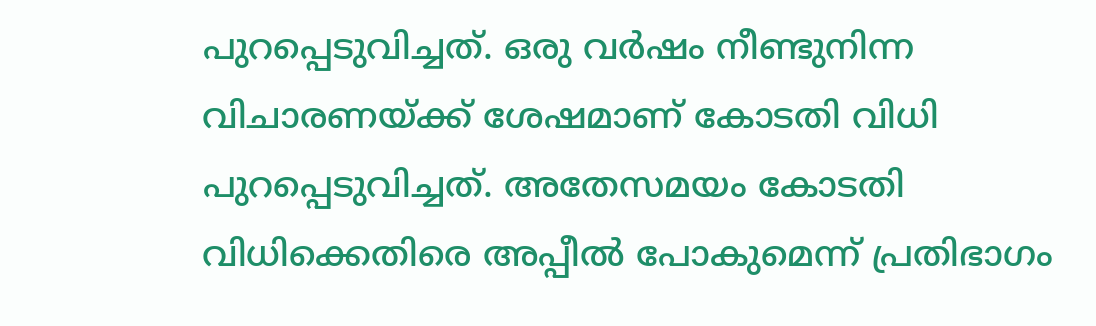പുറപ്പെടുവിച്ചത്. ഒരു വർഷം നീണ്ടുനിന്ന വിചാരണയ്ക്ക് ശേഷമാണ് കോടതി വിധി പുറപ്പെടുവിച്ചത്. അതേസമയം കോടതി വിധിക്കെതിരെ അപ്പീൽ പോകുമെന്ന് പ്രതിഭാഗം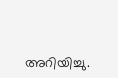അറിയിച്ചു.